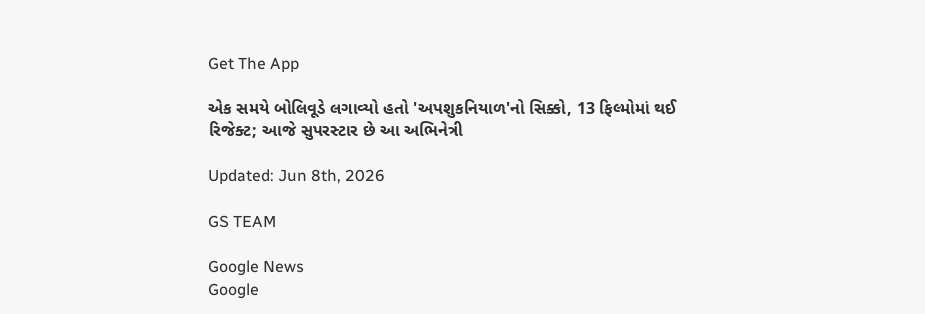Get The App

એક સમયે બોલિવૂડે લગાવ્યો હતો 'અપશુકનિયાળ'નો સિક્કો, 13 ફિલ્મોમાં થઈ રિજેક્ટ; આજે સુપરસ્ટાર છે આ અભિનેત્રી

Updated: Jun 8th, 2026

GS TEAM

Google News
Google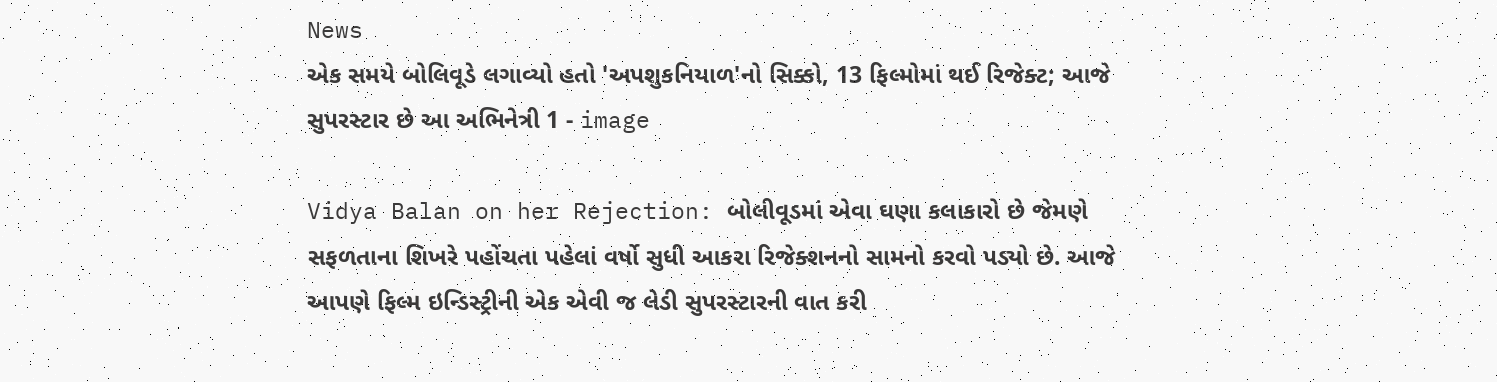News
એક સમયે બોલિવૂડે લગાવ્યો હતો 'અપશુકનિયાળ'નો સિક્કો, 13 ફિલ્મોમાં થઈ રિજેક્ટ; આજે સુપરસ્ટાર છે આ અભિનેત્રી 1 - image

Vidya Balan on her Rejection: બોલીવૂડમાં એવા ઘણા કલાકારો છે જેમણે સફળતાના શિખરે પહોંચતા પહેલાં વર્ષો સુધી આકરા રિજેક્શનનો સામનો કરવો પડ્યો છે. આજે આપણે ફિલ્મ ઇન્ડિસ્ટ્રીની એક એવી જ લેડી સુપરસ્ટારની વાત કરી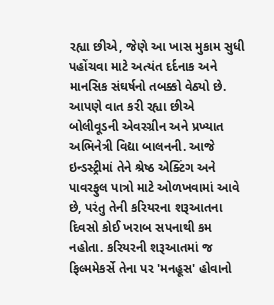રહ્યા છીએ, જેણે આ ખાસ મુકામ સુધી પહોંચવા માટે અત્યંત દર્દનાક અને માનસિક સંઘર્ષનો તબક્કો વેઠ્યો છે. આપણે વાત કરી રહ્યા છીએ બોલીવૂડની એવરગ્રીન અને પ્રખ્યાત અભિનેત્રી વિદ્યા બાલનની. આજે ઇન્ડસ્ટ્રીમાં તેને શ્રેષ્ઠ એક્ટિંગ અને પાવરફુલ પાત્રો માટે ઓળખવામાં આવે છે, પરંતુ તેની કરિયરના શરૂઆતના દિવસો કોઈ ખરાબ સપનાથી કમ નહોતા. કરિયરની શરૂઆતમાં જ ફિલ્મમેકર્સે તેના પર 'મનહૂસ' હોવાનો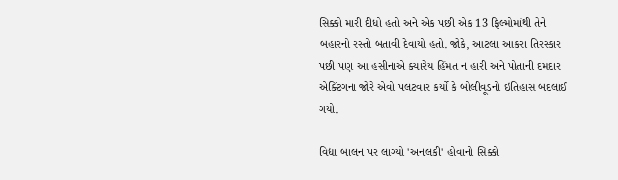સિક્કો મારી દીધો હતો અને એક પછી એક 13 ફિલ્મોમાંથી તેને બહારનો રસ્તો બતાવી દેવાયો હતો. જોકે, આટલા આકરા તિરસ્કાર પછી પણ આ હસીનાએ ક્યારેય હિંમત ન હારી અને પોતાની દમદાર એક્ટિંગના જોરે એવો પલટવાર કર્યો કે બોલીવૂડનો ઇતિહાસ બદલાઈ ગયો.

વિદ્યા બાલન પર લાગ્યો 'અનલકી' હોવાનો સિક્કો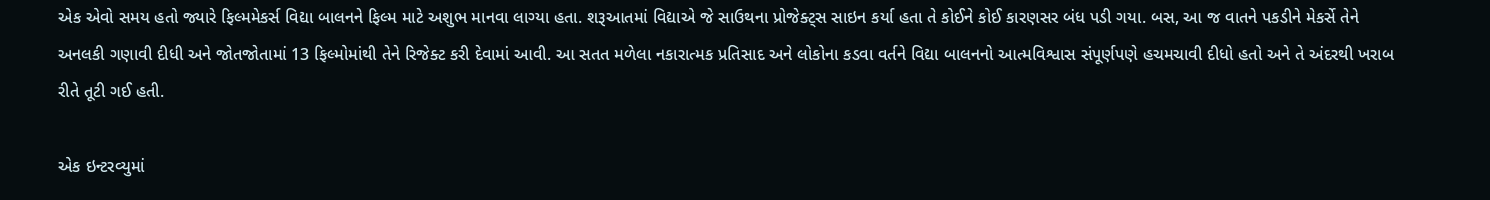એક એવો સમય હતો જ્યારે ફિલ્મમેકર્સ વિદ્યા બાલનને ફિલ્મ માટે અશુભ માનવા લાગ્યા હતા. શરૂઆતમાં વિદ્યાએ જે સાઉથના પ્રોજેક્ટ્સ સાઇન કર્યા હતા તે કોઈને કોઈ કારણસર બંધ પડી ગયા. બસ, આ જ વાતને પકડીને મેકર્સે તેને અનલકી ગણાવી દીધી અને જોતજોતામાં 13 ફિલ્મોમાંથી તેને રિજેક્ટ કરી દેવામાં આવી. આ સતત મળેલા નકારાત્મક પ્રતિસાદ અને લોકોના કડવા વર્તને વિદ્યા બાલનનો આત્મવિશ્વાસ સંપૂર્ણપણે હચમચાવી દીધો હતો અને તે અંદરથી ખરાબ રીતે તૂટી ગઈ હતી.

એક ઇન્ટરવ્યુમાં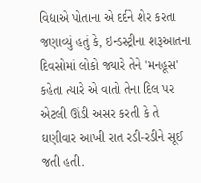વિદ્યાએ પોતાના એ દર્દને શેર કરતા જણાવ્યું હતું કે, ઇન્ડસ્ટ્રીના શરૂઆતના દિવસોમાં લોકો જ્યારે તેને 'મનહૂસ' કહેતા ત્યારે એ વાતો તેના દિલ પર એટલી ઊંડી અસર કરતી કે તે ઘણીવાર આખી રાત રડી-રડીને સૂઈ જતી હતી.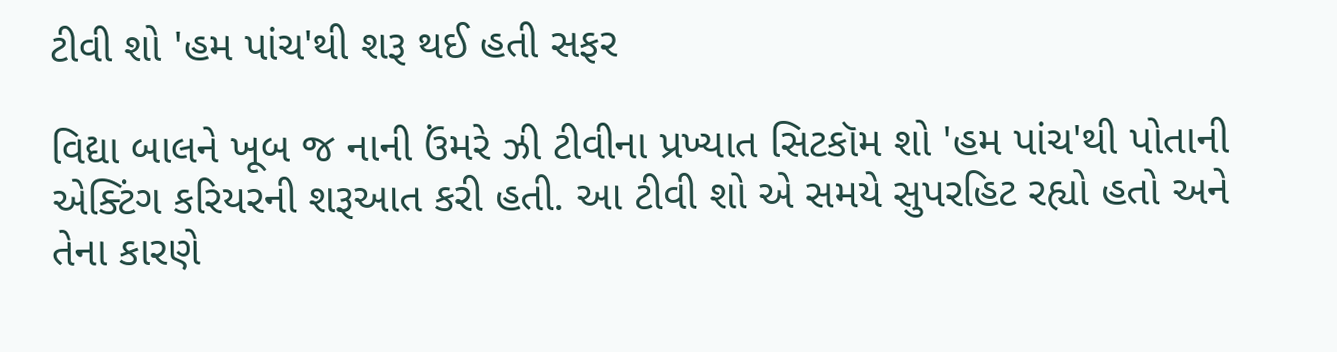ટીવી શો 'હમ પાંચ'થી શરૂ થઈ હતી સફર

વિદ્યા બાલને ખૂબ જ નાની ઉંમરે ઝી ટીવીના પ્રખ્યાત સિટકૉમ શો 'હમ પાંચ'થી પોતાની એક્ટિંગ કરિયરની શરૂઆત કરી હતી. આ ટીવી શો એ સમયે સુપરહિટ રહ્યો હતો અને તેના કારણે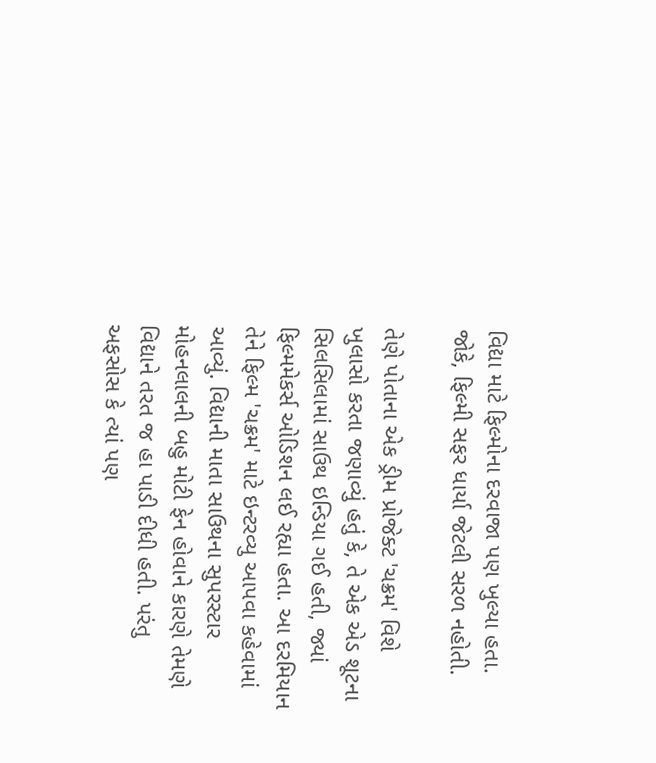વિદ્યા માટે ફિલ્મોના દરવાજા પણ ખુલ્યા હતા. જોકે, ફિલ્મી સફર ધાર્યા જેટલી સરળ નહોતી.

તેણે પોતાના એક ડ્રીમ પ્રોજેક્ટ 'ચક્રમ' વિશે ખુલાસો કરતા જણાવ્યું હતું કે, તે એક એડ શૂટના સિલસિલામાં સાઉથ ઇન્ડિયા ગઈ હતી, જ્યાં ફિલ્મમેકર્સ ઓડિશન લઈ રહ્યા હતા. આ દરમિયાન તેને ફિલ્મ 'ચક્રમ' માટે ઇન્ટરવ્યુ આપવા કહેવામાં આવ્યું. વિદ્યાની માતા સાઉથના સુપરસ્ટાર મોહનલાલની બહુ મોટી ફેન હોવાને કારણે તેમણે વિદ્યાને તરત જ હા પાડી દીધી હતી. પરંતુ અફસોસ કે ત્યાં પણ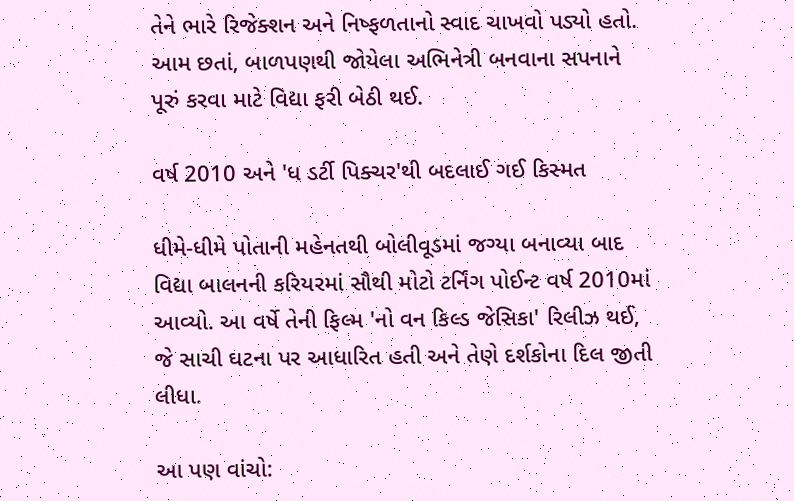તેને ભારે રિજેક્શન અને નિષ્ફળતાનો સ્વાદ ચાખવો પડ્યો હતો. આમ છતાં, બાળપણથી જોયેલા અભિનેત્રી બનવાના સપનાને પૂરું કરવા માટે વિદ્યા ફરી બેઠી થઈ.

વર્ષ 2010 અને 'ધ ડર્ટી પિક્ચર'થી બદલાઈ ગઈ કિસ્મત

ધીમે-ધીમે પોતાની મહેનતથી બોલીવૂડમાં જગ્યા બનાવ્યા બાદ વિદ્યા બાલનની કરિયરમાં સૌથી મોટો ટર્નિંગ પોઈન્ટ વર્ષ 2010માં આવ્યો. આ વર્ષે તેની ફિલ્મ 'નો વન કિલ્ડ જેસિકા' રિલીઝ થઈ, જે સાચી ઘટના પર આધારિત હતી અને તેણે દર્શકોના દિલ જીતી લીધા.

આ પણ વાંચો: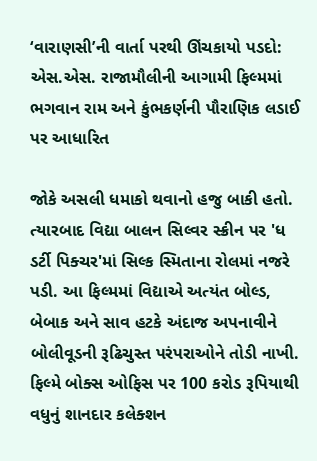‘વારાણસી’ની વાર્તા પરથી ઊંચકાયો પડદો: એસ.એસ. રાજામૌલીની આગામી ફિલ્મમાં ભગવાન રામ અને કુંભકર્ણની પૌરાણિક લડાઈ પર આધારિત

જોકે અસલી ધમાકો થવાનો હજુ બાકી હતો. ત્યારબાદ વિદ્યા બાલન સિલ્વર સ્ક્રીન પર 'ધ ડર્ટી પિક્ચર'માં સિલ્ક સ્મિતાના રોલમાં નજરે પડી. આ ફિલ્મમાં વિદ્યાએ અત્યંત બોલ્ડ, બેબાક અને સાવ હટકે અંદાજ અપનાવીને બોલીવૂડની રૂઢિચુસ્ત પરંપરાઓને તોડી નાખી. ફિલ્મે બોક્સ ઓફિસ પર 100 કરોડ રૂપિયાથી વધુનું શાનદાર કલેક્શન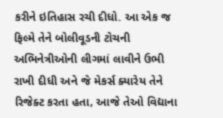કરીને ઇતિહાસ રચી દીધો. આ એક જ ફિલ્મે તેને બોલીવૂડની ટોચની અભિનેત્રીઓની લીગમાં લાવીને ઉભી રાખી દીધી અને જે મેકર્સ ક્યારેય તેને રિજેક્ટ કરતા હતા, આજે તેઓ વિદ્યાના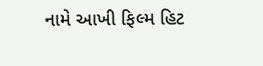નામે આખી ફિલ્મ હિટ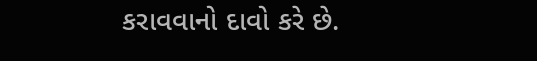કરાવવાનો દાવો કરે છે.